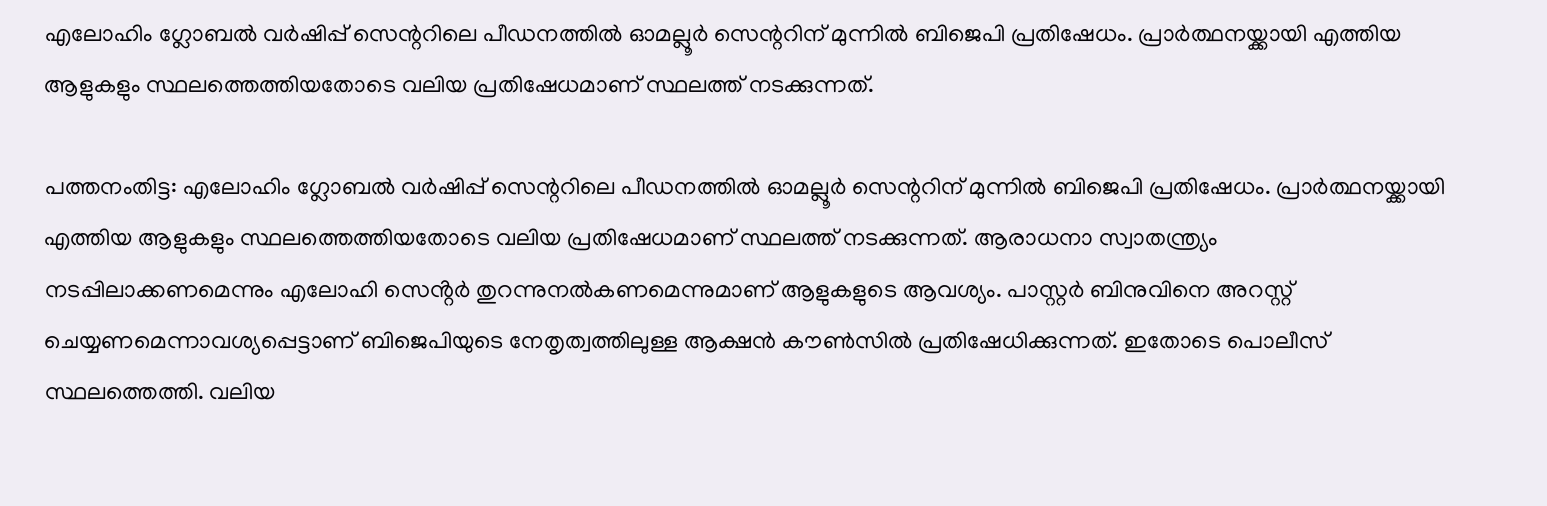എലോഹിം ഗ്ലോബൽ വർഷിപ്പ് സെന്ററിലെ പീഡനത്തിൽ ഓമല്ലൂർ സെന്ററിന് മുന്നിൽ ബിജെപി പ്രതിഷേധം. പ്രാർത്ഥനയ്ക്കായി എത്തിയ ആളുകളും സ്ഥലത്തെത്തിയതോടെ വലിയ പ്രതിഷേധമാണ് സ്ഥലത്ത് നടക്കുന്നത്.

പത്തനംതിട്ട: എലോഹിം ഗ്ലോബൽ വർഷിപ്പ് സെന്ററിലെ പീഡനത്തിൽ ഓമല്ലൂർ സെന്ററിന് മുന്നിൽ ബിജെപി പ്രതിഷേധം. പ്രാർത്ഥനയ്ക്കായി എത്തിയ ആളുകളും സ്ഥലത്തെത്തിയതോടെ വലിയ പ്രതിഷേധമാണ് സ്ഥലത്ത് നടക്കുന്നത്. ആരാധനാ സ്വാതന്ത്ര്യം നടപ്പിലാക്കണമെന്നും എലോഹി സെൻ്റർ തുറന്നുനൽകണമെന്നുമാണ് ആളുകളുടെ ആവശ്യം. പാസ്റ്റർ ബിനുവിനെ അറസ്റ്റ് ചെയ്യണമെന്നാവശ്യപ്പെട്ടാണ് ബിജെപിയുടെ നേതൃത്വത്തിലുള്ള ആക്ഷൻ കൗൺസിൽ പ്രതിഷേധിക്കുന്നത്. ഇതോടെ പൊലീസ് സ്ഥലത്തെത്തി. വലിയ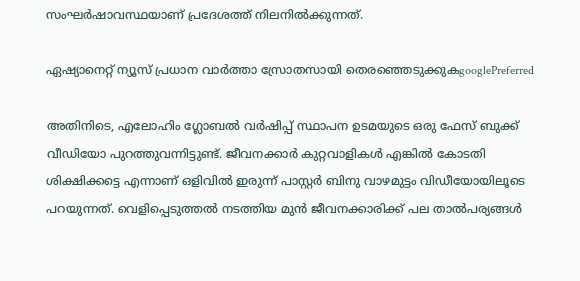സംഘർഷാവസ്ഥയാണ് പ്രദേശത്ത് നിലനിൽക്കുന്നത്.

ഏഷ്യാനെറ്റ് ന്യൂസ് പ്രധാന വാർത്താ സ്രോതസായി തെരഞ്ഞെടുക്കുകgooglePreferred

അതിനിടെ, എലോഹിം ഗ്ലോബൽ വർഷിപ്പ് സ്ഥാപന ഉടമയുടെ ഒരു ഫേസ് ബുക്ക് വീഡിയോ പുറത്തുവന്നിട്ടുണ്ട്. ജീവനക്കാർ കുറ്റവാളികൾ എങ്കിൽ കോടതി ശിക്ഷിക്കട്ടെ എന്നാണ് ഒളിവിൽ ഇരുന്ന് പാസ്റ്റർ ബിനു വാഴമുട്ടം വിഡീയോയിലൂടെ പറയുന്നത്. വെളിപ്പെടുത്തൽ നടത്തിയ മുൻ ജീവനക്കാരിക്ക് പല താൽപര്യങ്ങൾ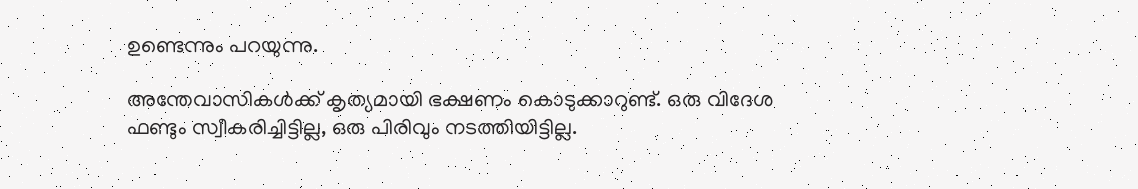ഉണ്ടെന്നും പറയുന്നു.

അന്തേവാസികൾക്ക് കൃത്യമായി ഭക്ഷണം കൊടുക്കാറുണ്ട്. ഒരു വിദേശ ഫണ്ടും സ്വീകരിച്ചിട്ടില്ല, ഒരു പിരിവും നടത്തിയിട്ടില്ല.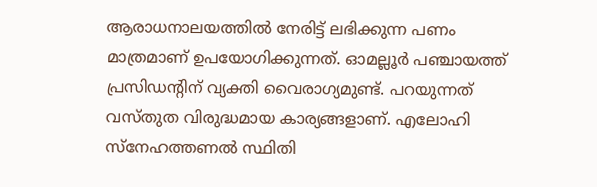ആരാധനാലയത്തിൽ നേരിട്ട് ലഭിക്കുന്ന പണം മാത്രമാണ് ഉപയോഗിക്കുന്നത്. ഓമല്ലൂർ പഞ്ചായത്ത് പ്രസിഡൻ്റിന് വ്യക്തി വൈരാഗ്യമുണ്ട്. പറയുന്നത് വസ്തുത വിരുദ്ധമായ കാര്യങ്ങളാണ്. എലോഹി സ്നേഹത്തണൽ സ്ഥിതി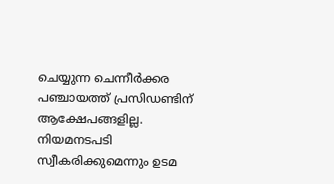ചെയ്യുന്ന ചെന്നീർക്കര പഞ്ചായത്ത് പ്രസിഡണ്ടിന് ആക്ഷേപങ്ങളില്ല. നിയമനടപടി സ്വീകരിക്കുമെന്നും ഉടമ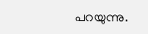പറയുന്നു.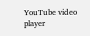YouTube video player